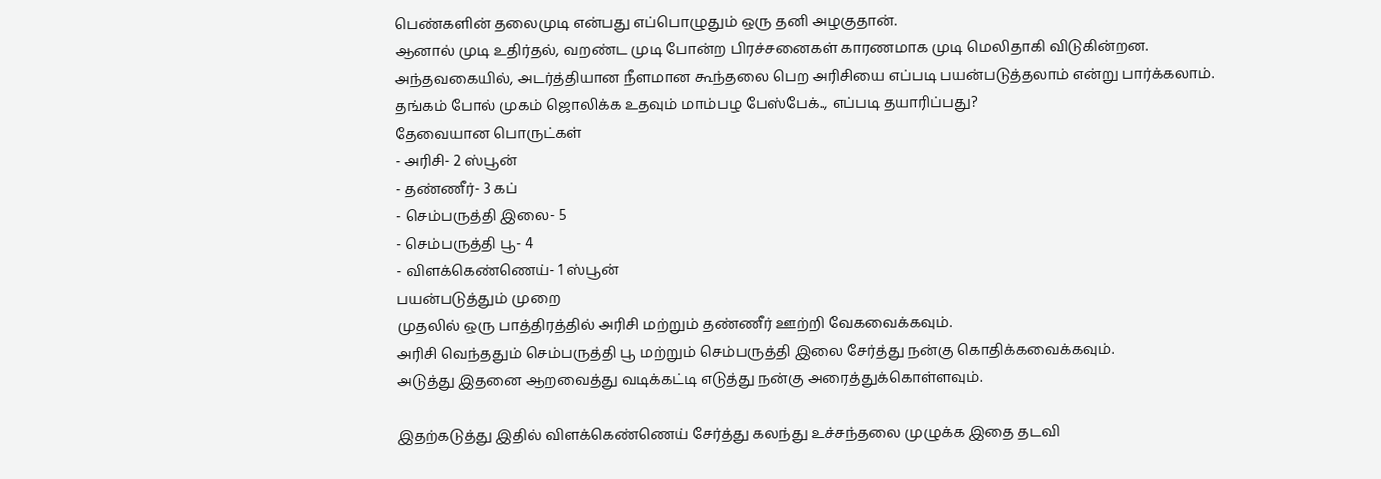பெண்களின் தலைமுடி என்பது எப்பொழுதும் ஒரு தனி அழகுதான்.
ஆனால் முடி உதிர்தல், வறண்ட முடி போன்ற பிரச்சனைகள் காரணமாக முடி மெலிதாகி விடுகின்றன.
அந்தவகையில், அடர்த்தியான நீளமான கூந்தலை பெற அரிசியை எப்படி பயன்படுத்தலாம் என்று பார்க்கலாம்.
தங்கம் போல் முகம் ஜொலிக்க உதவும் மாம்பழ பேஸ்பேக்.., எப்படி தயாரிப்பது?
தேவையான பொருட்கள்
- அரிசி- 2 ஸ்பூன்
- தண்ணீர்- 3 கப்
- செம்பருத்தி இலை- 5
- செம்பருத்தி பூ- 4
- விளக்கெண்ணெய்- 1 ஸ்பூன்
பயன்படுத்தும் முறை
முதலில் ஒரு பாத்திரத்தில் அரிசி மற்றும் தண்ணீர் ஊற்றி வேகவைக்கவும்.
அரிசி வெந்ததும் செம்பருத்தி பூ மற்றும் செம்பருத்தி இலை சேர்த்து நன்கு கொதிக்கவைக்கவும்.
அடுத்து இதனை ஆறவைத்து வடிக்கட்டி எடுத்து நன்கு அரைத்துக்கொள்ளவும்.

இதற்கடுத்து இதில் விளக்கெண்ணெய் சேர்த்து கலந்து உச்சந்தலை முழுக்க இதை தடவி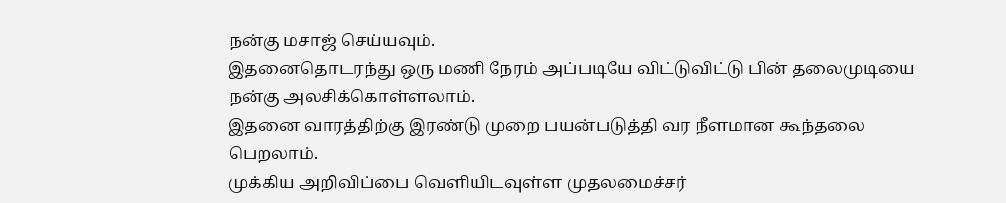நன்கு மசாஜ் செய்யவும்.
இதனைதொடரந்து ஒரு மணி நேரம் அப்படியே விட்டுவிட்டு பின் தலைமுடியை நன்கு அலசிக்கொள்ளலாம்.
இதனை வாரத்திற்கு இரண்டு முறை பயன்படுத்தி வர நீளமான கூந்தலை பெறலாம்.
முக்கிய அறிவிப்பை வெளியிடவுள்ள முதலமைச்சர்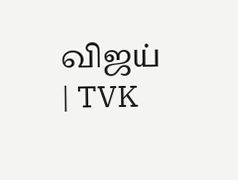விஜய் | TVK